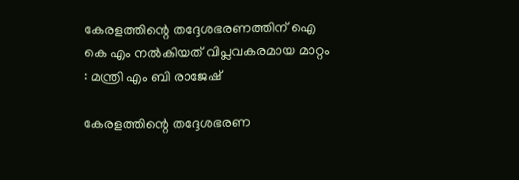കേരളത്തിന്റെ തദ്ദേശഭരണത്തിന് ഐ കെ എം നൽകിയത് വിപ്ലവകരമായ മാറ്റം : മന്ത്രി എം ബി രാജേഷ്

കേരളത്തിന്റെ തദ്ദേശഭരണ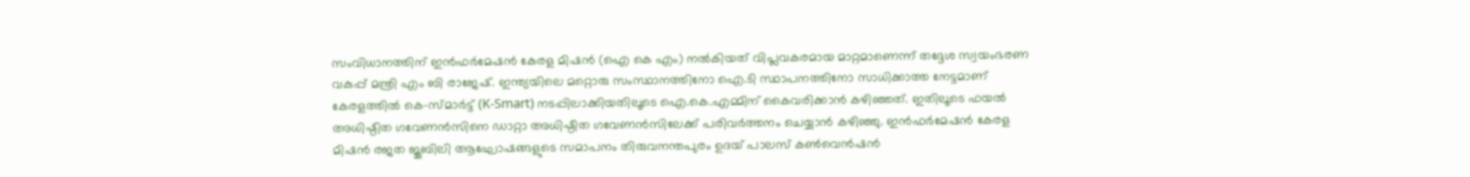സംവിധാനത്തിന് ഇൻഫർമേഷൻ കേരള മിഷൻ (ഐ കെ എം) നൽകിയത് വിപ്ലവകരമായ മാറ്റമാണെന്ന് തദ്ദേശ സ്വയംഭരണ വകുപ്പ് മന്ത്രി എം ബി രാജേഷ്. ഇന്ത്യയിലെ മറ്റൊരു സംസ്ഥാനത്തിനോ ഐ.ടി സ്ഥാപനത്തിനോ സാധിക്കാത്ത നേട്ടമാണ് കേരളത്തിൽ കെ-സ്മാർട്ട് (K-Smart) നടപ്പിലാക്കിയതിലൂടെ ഐ.കെ.എമ്മിന് കൈവരിക്കാൻ കഴിഞ്ഞത്. ഇതിലൂടെ ഫയൽ അധിഷ്ഠിത ഗവേണൻസിനെ ഡാറ്റാ അധിഷ്ഠിത ഗവേണൻസിലേക്ക് പരിവർത്തനം ചെയ്യാൻ കഴിഞ്ഞു. ഇൻഫർമേഷൻ കേരള മിഷൻ രജത ജൂബിലി ആഘോഷങ്ങളുടെ സമാപനം തിരുവനന്തപുരം ഉദയ് പാലസ് കൺവെൻഷൻ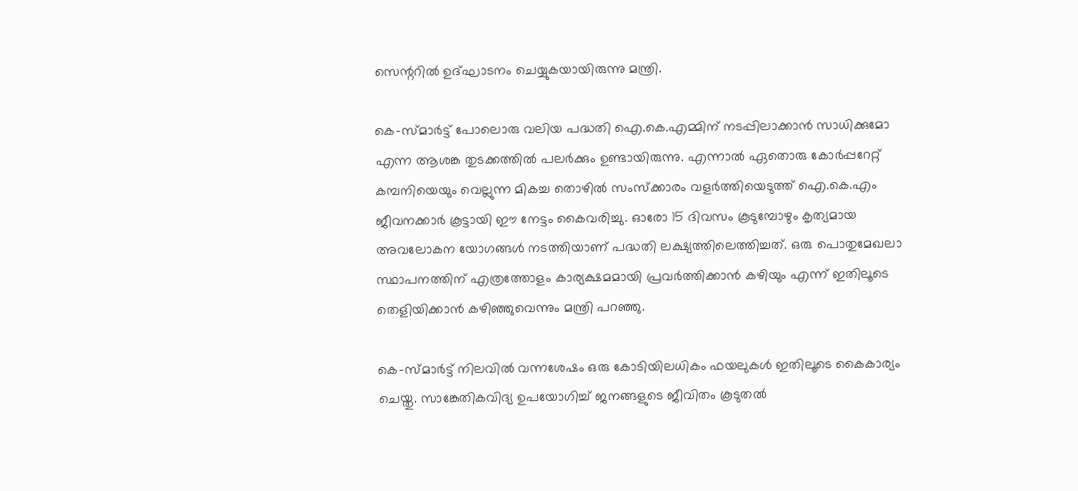സെന്ററിൽ ഉദ്ഘാടനം ചെയ്യുകയായിരുന്നു മന്ത്രി.

കെ-സ്മാർട്ട് പോലൊരു വലിയ പദ്ധതി ഐ.കെ.എമ്മിന് നടപ്പിലാക്കാൻ സാധിക്കുമോ എന്ന ആശങ്ക തുടക്കത്തിൽ പലർക്കും ഉണ്ടായിരുന്നു. എന്നാൽ ഏതൊരു കോർപ്പറേറ്റ് കമ്പനിയെയും വെല്ലുന്ന മികച്ച തൊഴിൽ സംസ്‌ക്കാരം വളർത്തിയെടുത്ത് ഐ.കെ.എം ജീവനക്കാർ കൂട്ടായി ഈ നേട്ടം കൈവരിച്ചു. ഓരോ 15 ദിവസം കൂടുമ്പോഴും കൃത്യമായ അവലോകന യോഗങ്ങൾ നടത്തിയാണ് പദ്ധതി ലക്ഷ്യത്തിലെത്തിച്ചത്. ഒരു പൊതുമേഖലാ സ്ഥാപനത്തിന് എത്രത്തോളം കാര്യക്ഷമമായി പ്രവർത്തിക്കാൻ കഴിയും എന്ന് ഇതിലൂടെ തെളിയിക്കാൻ കഴിഞ്ഞുവെന്നും മന്ത്രി പറഞ്ഞു.

കെ-സ്മാർട്ട് നിലവിൽ വന്നശേഷം ഒരു കോടിയിലധികം ഫയലുകൾ ഇതിലൂടെ കൈകാര്യം ചെയ്തു. സാങ്കേതികവിദ്യ ഉപയോഗിച്ച് ജനങ്ങളുടെ ജീവിതം കൂടുതൽ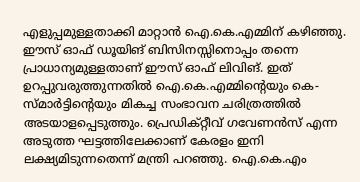എളുപ്പമുള്ളതാക്കി മാറ്റാൻ ഐ.കെ.എമ്മിന് കഴിഞ്ഞു. ഈസ് ഓഫ് ഡൂയിങ് ബിസിനസ്സിനൊപ്പം തന്നെ പ്രാധാന്യമുള്ളതാണ് ഈസ് ഓഫ് ലിവിങ്. ഇത് ഉറപ്പുവരുത്തുന്നതിൽ ഐ.കെ.എമ്മിന്റെയും കെ-സ്മാർട്ടിന്റെയും മികച്ച സംഭാവന ചരിത്രത്തിൽ അടയാളപ്പെടുത്തും. പ്രെഡിക്റ്റീവ് ഗവേണൻസ് എന്ന അടുത്ത ഘട്ടത്തിലേക്കാണ് കേരളം ഇനി ലക്ഷ്യമിടുന്നതെന്ന് മന്ത്രി പറഞ്ഞു. ഐ.കെ.എം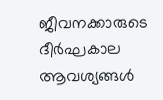ജീവനക്കാരുടെ ദീർഘകാല ആവശ്യങ്ങൾ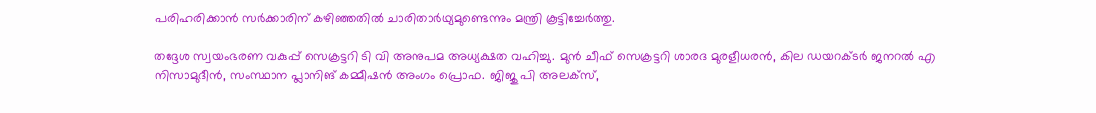പരിഹരിക്കാൻ സർക്കാരിന് കഴിഞ്ഞതിൽ ചാരിതാർഥ്യമുണ്ടെന്നും മന്ത്രി കൂട്ടിച്ചേർത്തു.

തദ്ദേശ സ്വയംഭരണ വകുപ്പ് സെക്രട്ടറി ടി വി അനുപമ അധ്യക്ഷത വഹിച്ചു. മുൻ ചീഫ് സെക്രട്ടറി ശാരദ മുരളീധരൻ, കില ഡയറക്ടർ ജനറൽ എ നിസാമുദീൻ, സംസ്ഥാന പ്ലാനിങ് കമ്മീഷൻ അംഗം പ്രൊഫ. ജിജു പി അലക്‌സ്,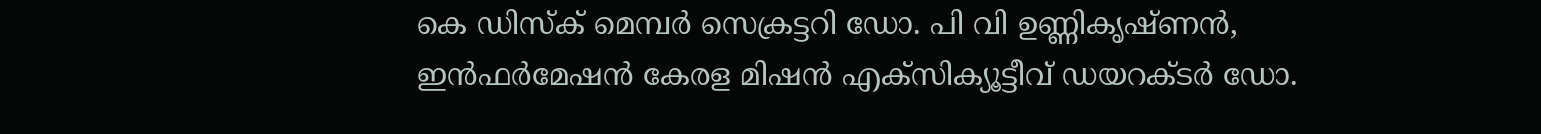കെ ഡിസ്‌ക് മെമ്പർ സെക്രട്ടറി ഡോ. പി വി ഉണ്ണികൃഷ്ണൻ, ഇൻഫർമേഷൻ കേരള മിഷൻ എക്‌സിക്യൂട്ടീവ് ഡയറക്ടർ ഡോ.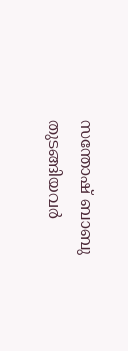സന്തോഷ് ബാബു തുടങ്ങിയവർ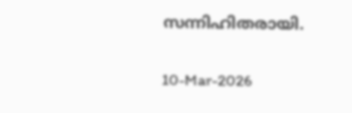സന്നിഹിതരായി.

10-Mar-2026